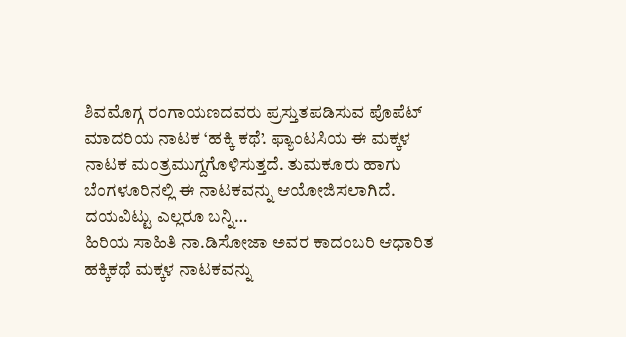ಶಿವಮೊಗ್ಗ ರಂಗಾಯಣದವರು ಪ್ರಸ್ತುತಪಡಿಸುವ ಪೊಪೆಟ್ ಮಾದರಿಯ ನಾಟಕ ‘ಹಕ್ಕಿ ಕಥೆ’. ಫ್ಯಾಂಟಸಿಯ ಈ ಮಕ್ಕಳ ನಾಟಕ ಮಂತ್ರಮುಗ್ದಗೊಳಿಸುತ್ತದೆ. ತುಮಕೂರು ಹಾಗು ಬೆಂಗಳೂರಿನಲ್ಲಿ ಈ ನಾಟಕವನ್ನು ಆಯೋಜಿಸಲಾಗಿದೆ. ದಯವಿಟ್ಟು ಎಲ್ಲರೂ ಬನ್ನಿ…
ಹಿರಿಯ ಸಾಹಿತಿ ನಾ.ಡಿಸೋಜಾ ಅವರ ಕಾದಂಬರಿ ಆಧಾರಿತ ಹಕ್ಕಿಕಥೆ ಮಕ್ಕಳ ನಾಟಕವನ್ನು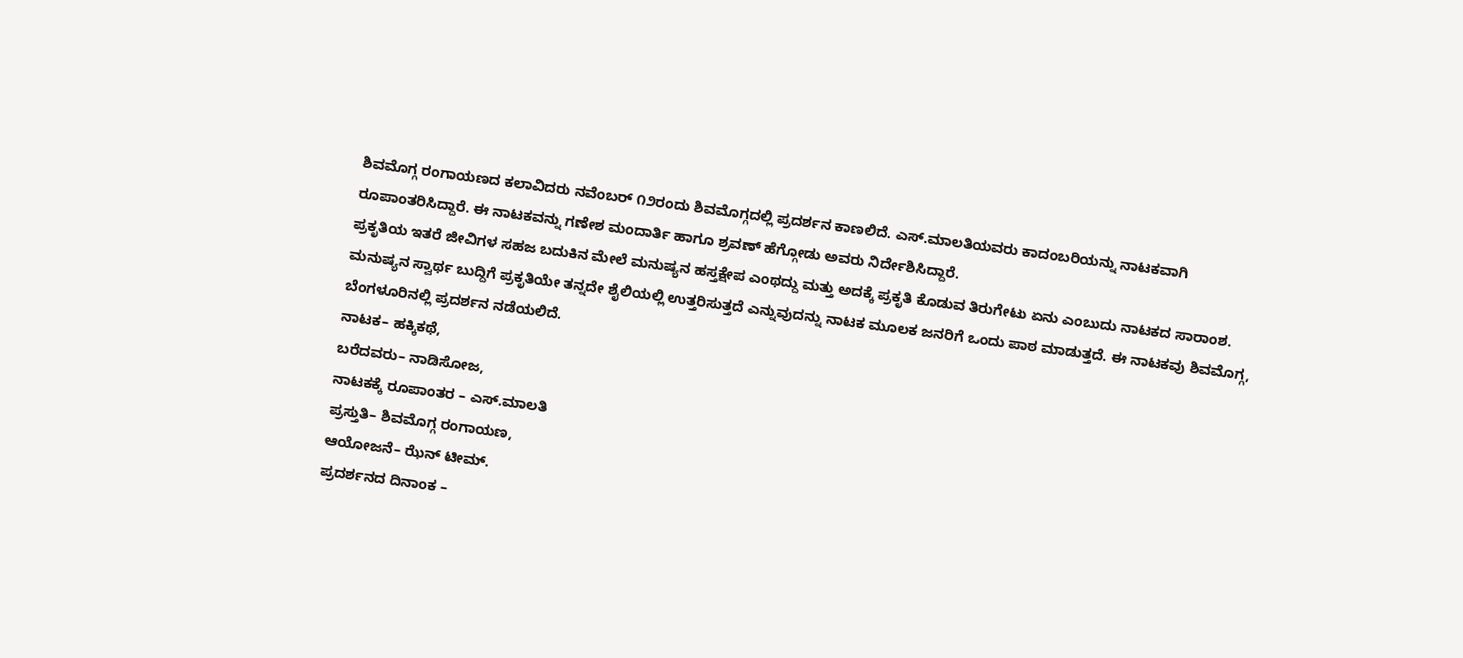ಶಿವಮೊಗ್ಗ ರಂಗಾಯಣದ ಕಲಾವಿದರು ನವೆಂಬರ್ ೧೨ರಂದು ಶಿವಮೊಗ್ಗದಲ್ಲಿ ಪ್ರದರ್ಶನ ಕಾಣಲಿದೆ. ಎಸ್.ಮಾಲತಿಯವರು ಕಾದಂಬರಿಯನ್ನು ನಾಟಕವಾಗಿ ರೂಪಾಂತರಿಸಿದ್ದಾರೆ. ಈ ನಾಟಕವನ್ನು ಗಣೇಶ ಮಂದಾರ್ತಿ ಹಾಗೂ ಶ್ರವಣ್ ಹೆಗ್ಗೋಡು ಅವರು ನಿರ್ದೇಶಿಸಿದ್ದಾರೆ.
ಪ್ರಕೃತಿಯ ಇತರೆ ಜೀವಿಗಳ ಸಹಜ ಬದುಕಿನ ಮೇಲೆ ಮನುಷ್ಯನ ಹಸ್ತಕ್ಷೇಪ ಎಂಥದ್ದು ಮತ್ತು ಅದಕ್ಕೆ ಪ್ರಕೃತಿ ಕೊಡುವ ತಿರುಗೇಟು ಏನು ಎಂಬುದು ನಾಟಕದ ಸಾರಾಂಶ. ಮನುಷ್ಯನ ಸ್ವಾರ್ಥ ಬುದ್ದಿಗೆ ಪ್ರಕೃತಿಯೇ ತನ್ನದೇ ಶೈಲಿಯಲ್ಲಿ ಉತ್ತರಿಸುತ್ತದೆ ಎನ್ನುವುದನ್ನು ನಾಟಕ ಮೂಲಕ ಜನರಿಗೆ ಒಂದು ಪಾಠ ಮಾಡುತ್ತದೆ. ಈ ನಾಟಕವು ಶಿವಮೊಗ್ಗ, ಬೆಂಗಳೂರಿನಲ್ಲಿ ಪ್ರದರ್ಶನ ನಡೆಯಲಿದೆ.
ನಾಟಕ– ಹಕ್ಕಿಕಥೆ,
ಬರೆದವರು– ನಾಡಿಸೋಜ,
ನಾಟಕಕ್ಕೆ ರೂಪಾಂತರ – ಎಸ್.ಮಾಲತಿ
ಪ್ರಸ್ತುತಿ– ಶಿವಮೊಗ್ಗ ರಂಗಾಯಣ,
ಆಯೋಜನೆ– ಝೆನ್ ಟೀಮ್.
ಪ್ರದರ್ಶನದ ದಿನಾಂಕ –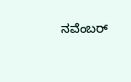ನವೆಂಬರ್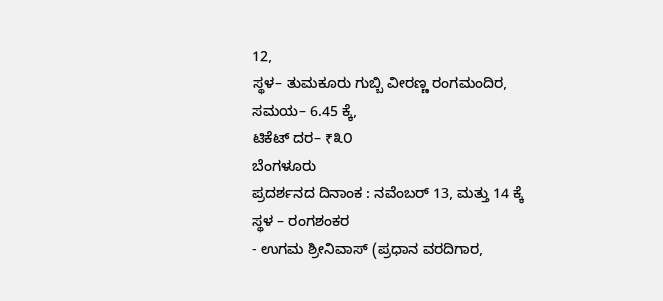12,
ಸ್ಥಳ– ತುಮಕೂರು ಗುಬ್ಬಿ ವೀರಣ್ಣ ರಂಗಮಂದಿರ,
ಸಮಯ– 6.45 ಕ್ಕೆ,
ಟಿಕೆಟ್ ದರ– ₹೩೦
ಬೆಂಗಳೂರು
ಪ್ರದರ್ಶನದ ದಿನಾಂಕ : ನವೆಂಬರ್ 13, ಮತ್ತು 14 ಕ್ಕೆ
ಸ್ಥಳ – ರಂಗಶಂಕರ
- ಉಗಮ ಶ್ರೀನಿವಾಸ್ (ಪ್ರಧಾನ ವರದಿಗಾರ,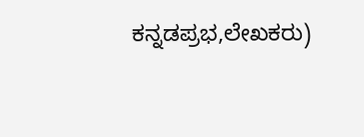ಕನ್ನಡಪ್ರಭ,ಲೇಖಕರು)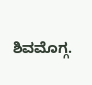ಶಿವಮೊಗ್ಗ.